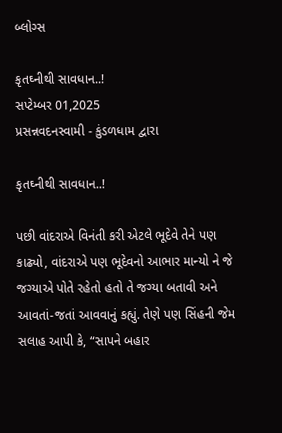બ્લોગ્સ

કૃતઘ્નીથી સાવધાન..!
સપ્ટેમ્બર 01,2025
પ્રસન્નવદનસ્વામી - કુંડળધામ દ્વારા

કૃતઘ્નીથી સાવધાન..!

પછી વાંદરાએ વિનંતી કરી એટલે ભૂદેવે તેને પણ કાઢ્યો, વાંદરાએ પણ ભૂદેવનો આભાર માન્યો ને જે જગ્યાએ પોતે રહેતો હતો તે જગ્યા બતાવી અને આવતાં-જતાં આવવાનું કહ્યું. તેણે પણ સિંહની જેમ સલાહ આપી કે, “સાપને બહાર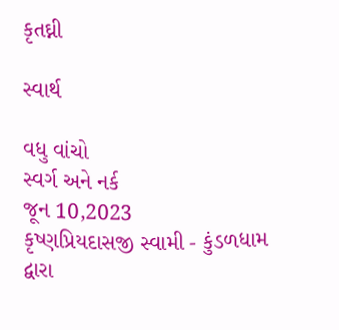કૃતઘ્ની

સ્વાર્થ

વધુ વાંચો
સ્વર્ગ અને નર્ક
જૂન 10,2023
કૃષ્ણપ્રિયદાસજી સ્વામી - કુંડળધામ દ્વારા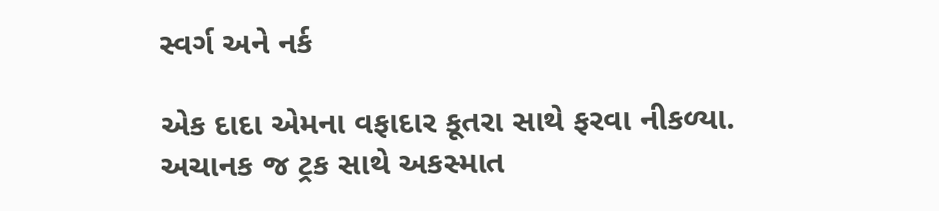સ્વર્ગ અને નર્ક

એક દાદા એમના વફાદાર કૂતરા સાથે ફરવા નીકળ્યા. અચાનક જ ટ્રક સાથે અકસ્માત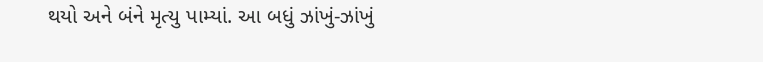થયો અને બંને મૃત્યુ પામ્યાં. આ બધું ઝાંખું-ઝાંખું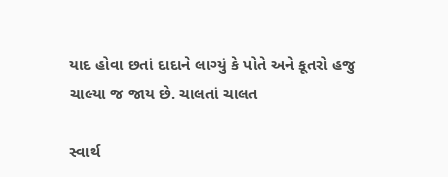યાદ હોવા છતાં દાદાને લાગ્યું કે પોતે અને કૂતરો હજુ ચાલ્યા જ જાય છે. ચાલતાં ચાલત

સ્વાર્થ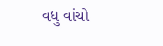વધુ વાંચો